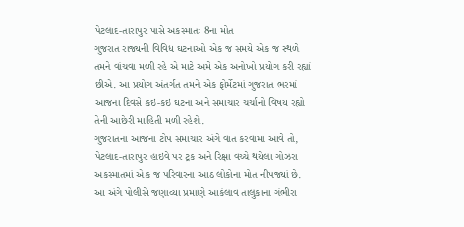પેટલાદ-તારાપુર પાસે અકસ્માતઃ 8ના મોત
ગુજરાત રાજ્યની વિવિધ ઘટનાઓ એક જ સમયે એક જ સ્થળે તમને વાંચવા મળી રહે એ માટે અમે એક અનોખો પ્રયોગ કરી રહ્યાં છીએ. આ પ્રયોગ અંતર્ગત તમને એક ફોર્મેટમાં ગુજરાત ભરમાં આજના દિવસે કઇ-કઇ ઘટના અને સમાચાર ચર્ચાનો વિષય રહ્યો તેની આછેરી માહિતી મળી રહેશે.
ગુજરાતના આજના ટોપ સમાચાર અંગે વાત કરવામા આવે તો, પેટલાદ-તારાપુર હાઇવે પર ટ્રક અને રિક્ષા વચ્ચે થયેલા ગોઝરા અકસ્માતમાં એક જ પરિવારના આઠ લોકોના મોત નીપજ્યાં છે. આ અંગે પોલીસે જણાવ્યા પ્રમાણે આકંલાવ તાલુકાના ગંભીરા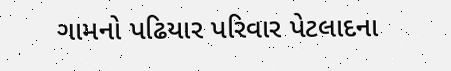ગામનો પઢિયાર પરિવાર પેટલાદના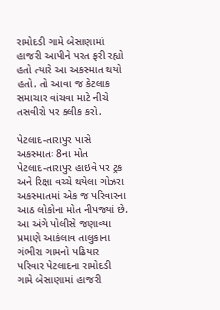રામોદડી ગામે બેસાણામાં હાજરી આપીને પરત ફરી રહ્યો હતો ત્યારે આ અકસ્માત થયો હતો. તો આવા જ કેટલાક સમાચાર વાંચવા માટે નીચે તસવીરો પર ક્લીક કરો.

પેટલાદ-તારાપુર પાસે અકસ્માતઃ 8ના મોત
પેટલાદ-તારાપુર હાઇવે પર ટ્રક અને રિક્ષા વચ્ચે થયેલા ગોઝરા અકસ્માતમાં એક જ પરિવારના આઠ લોકોના મોત નીપજ્યાં છે. આ અંગે પોલીસે જણાવ્યા પ્રમાણે આકંલાવ તાલુકાના ગંભીરા ગામનો પઢિયાર પરિવાર પેટલાદના રામોદડી ગામે બેસાણામાં હાજરી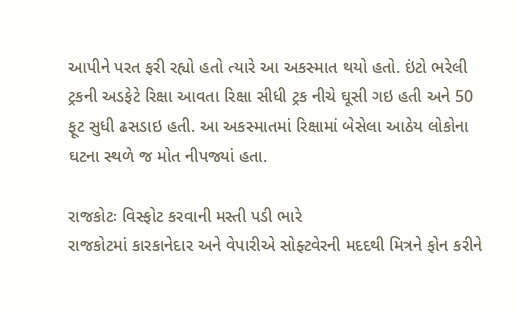આપીને પરત ફરી રહ્યો હતો ત્યારે આ અકસ્માત થયો હતો. ઇંટો ભરેલી ટ્રકની અડફેટે રિક્ષા આવતા રિક્ષા સીધી ટ્રક નીચે ઘૂસી ગઇ હતી અને 50 ફૂટ સુધી ઢસડાઇ હતી. આ અકસ્માતમાં રિક્ષામાં બેસેલા આઠેય લોકોના ઘટના સ્થળે જ મોત નીપજ્યાં હતા.

રાજકોટઃ વિસ્ફોટ કરવાની મસ્તી પડી ભારે
રાજકોટમાં કારકાનેદાર અને વેપારીએ સોફ્ટવેરની મદદથી મિત્રને ફોન કરીને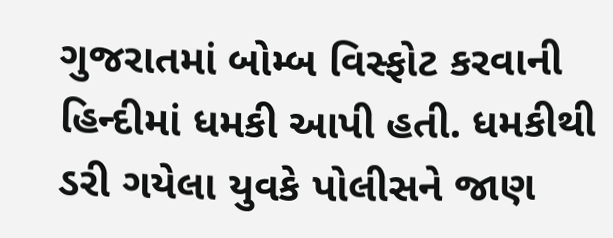ગુજરાતમાં બોમ્બ વિસ્ફોટ કરવાની હિન્દીમાં ધમકી આપી હતી. ધમકીથી ડરી ગયેલા યુવકે પોલીસને જાણ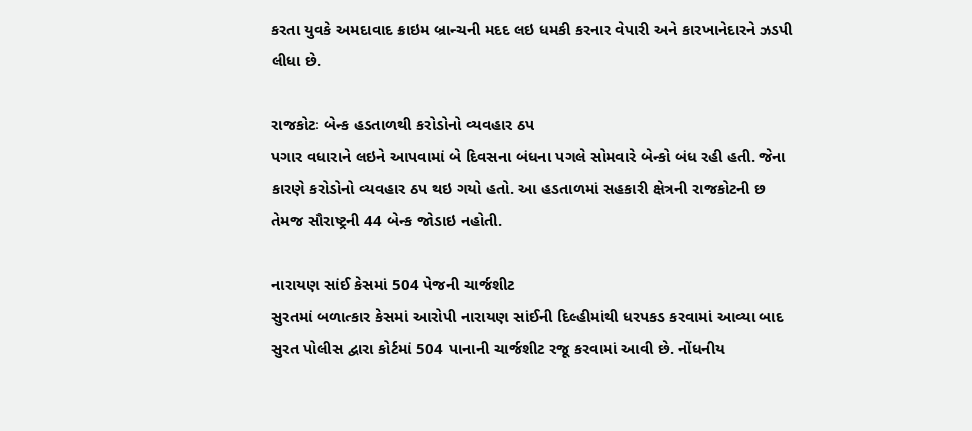કરતા યુવકે અમદાવાદ ક્રાઇમ બ્રાન્ચની મદદ લઇ ધમકી કરનાર વેપારી અને કારખાનેદારને ઝડપી લીધા છે.

રાજકોટઃ બેન્ક હડતાળથી કરોડોનો વ્યવહાર ઠપ
પગાર વધારાને લઇને આપવામાં બે દિવસના બંધના પગલે સોમવારે બેન્કો બંધ રહી હતી. જેના કારણે કરોડોનો વ્યવહાર ઠપ થઇ ગયો હતો. આ હડતાળમાં સહકારી ક્ષેત્રની રાજકોટની છ તેમજ સૌરાષ્ટ્રની 44 બેન્ક જોડાઇ નહોતી.

નારાયણ સાંઈ કેસમાં 504 પેજની ચાર્જશીટ
સુરતમાં બળાત્કાર કેસમાં આરોપી નારાયણ સાંઈની દિલ્હીમાંથી ધરપકડ કરવામાં આવ્યા બાદ સુરત પોલીસ દ્વારા કોર્ટમાં 504 પાનાની ચાર્જશીટ રજૂ કરવામાં આવી છે. નોંધનીય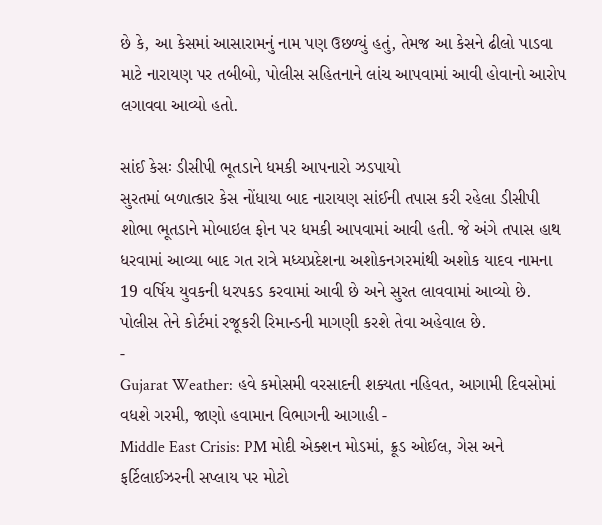છે કે, આ કેસમાં આસારામનું નામ પણ ઉછળ્યું હતું, તેમજ આ કેસને ઢીલો પાડવા માટે નારાયણ પર તબીબો, પોલીસ સહિતનાને લાંચ આપવામાં આવી હોવાનો આરોપ લગાવવા આવ્યો હતો.

સાંઈ કેસઃ ડીસીપી ભૂતડાને ધમકી આપનારો ઝડપાયો
સુરતમાં બળાત્કાર કેસ નોંધાયા બાદ નારાયણ સાંઈની તપાસ કરી રહેલા ડીસીપી શોભા ભૂતડાને મોબાઇલ ફોન પર ધમકી આપવામાં આવી હતી. જે અંગે તપાસ હાથ ધરવામાં આવ્યા બાદ ગત રાત્રે મધ્યપ્રદેશના અશોકનગરમાંથી અશોક યાદવ નામના 19 વર્ષિય યુવકની ધરપકડ કરવામાં આવી છે અને સુરત લાવવામાં આવ્યો છે. પોલીસ તેને કોર્ટમાં રજૂકરી રિમાન્ડની માગણી કરશે તેવા અહેવાલ છે.
-
Gujarat Weather: હવે કમોસમી વરસાદની શક્યતા નહિવત, આગામી દિવસોમાં વધશે ગરમી, જાણો હવામાન વિભાગની આગાહી -
Middle East Crisis: PM મોદી એક્શન મોડમાં, ક્રૂડ ઓઈલ, ગેસ અને ફર્ટિલાઈઝરની સપ્લાય પર મોટો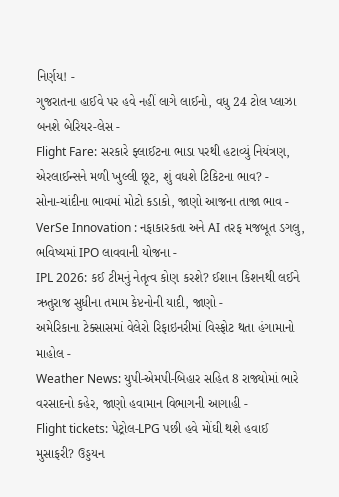નિર્ણય! -
ગુજરાતના હાઈવે પર હવે નહીં લાગે લાઈનો, વધુ 24 ટોલ પ્લાઝા બનશે બેરિયર-લેસ -
Flight Fare: સરકારે ફ્લાઈટના ભાડા પરથી હટાવ્યું નિયંત્રણ, એરલાઈન્સને મળી ખુલ્લી છૂટ, શું વધશે ટિકિટના ભાવ? -
સોના-ચાંદીના ભાવમાં મોટો કડાકો, જાણો આજના તાજા ભાવ -
VerSe Innovation : નફાકારકતા અને AI તરફ મજબૂત ડગલુ, ભવિષ્યમાં IPO લાવવાની યોજના -
IPL 2026: કઈ ટીમનું નેતૃત્વ કોણ કરશે? ઈશાન કિશનથી લઈને ઋતુરાજ સુધીના તમામ કેપ્ટનોની યાદી, જાણો -
અમેરિકાના ટેક્સાસમાં વેલેરો રિફાઇનરીમાં વિસ્ફોટ થતા હંગામાનો માહોલ -
Weather News: યુપી-એમપી-બિહાર સહિત 8 રાજ્યોમાં ભારે વરસાદનો કહેર, જાણો હવામાન વિભાગની આગાહી -
Flight tickets: પેટ્રોલ-LPG પછી હવે મોંઘી થશે હવાઈ મુસાફરી? ઉડ્ડયન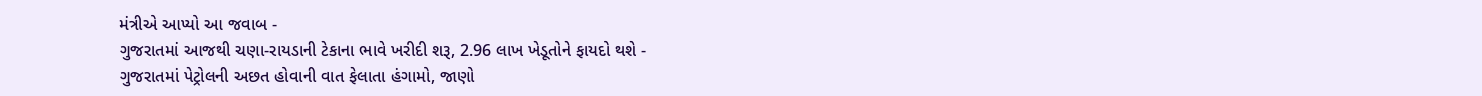મંત્રીએ આપ્યો આ જવાબ -
ગુજરાતમાં આજથી ચણા-રાયડાની ટેકાના ભાવે ખરીદી શરૂ, 2.96 લાખ ખેડૂતોને ફાયદો થશે -
ગુજરાતમાં પેટ્રોલની અછત હોવાની વાત ફેલાતા હંગામો, જાણો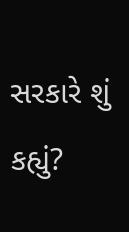સરકારે શું કહ્યું?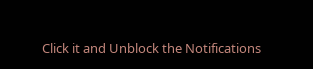Click it and Unblock the Notifications